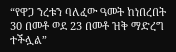“የዋጋ ንረቱን ባለፈው ዓመት ከነበረበት 30 በመቶ ወደ 23 በመቶ ዝቅ ማድረግ ተችሏል”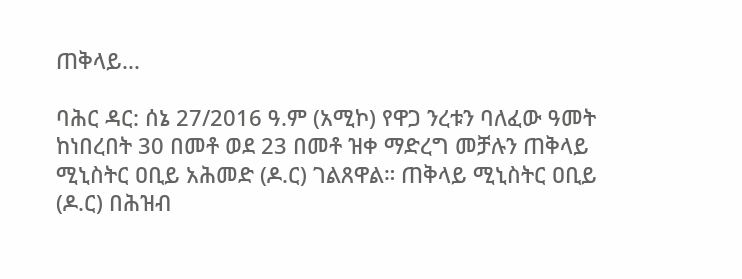ጠቅላይ...

ባሕር ዳር: ሰኔ 27/2016 ዓ.ም (አሚኮ) የዋጋ ንረቱን ባለፈው ዓመት ከነበረበት 30 በመቶ ወደ 23 በመቶ ዝቀ ማድረግ መቻሉን ጠቅላይ ሚኒስትር ዐቢይ አሕመድ (ዶ.ር) ገልጸዋል። ጠቅላይ ሚኒስትር ዐቢይ (ዶ.ር) በሕዝብ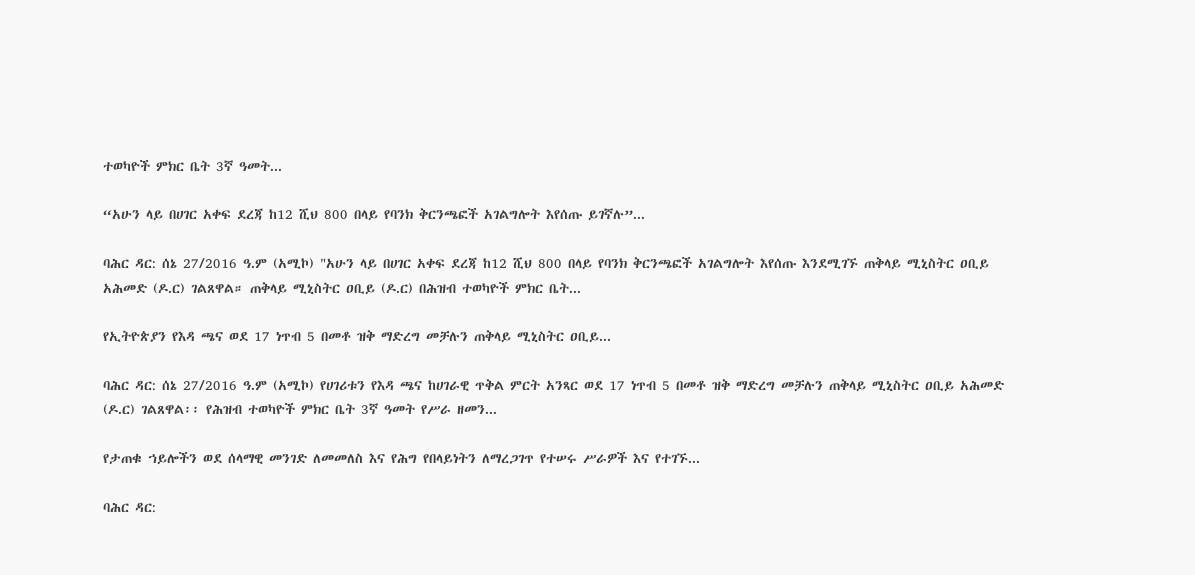ተወካዮች ምክር ቤት 3ኛ ዓመት...

“አሁን ላይ በሀገር አቀፍ ደረጃ ከ12 ሺህ 800 በላይ የባንክ ቅርንጫፎች አገልግሎት እየሰጡ ይገኛሉ”...

ባሕር ዳር: ሰኔ 27/2016 ዓ.ም (አሚኮ) "አሁን ላይ በሀገር አቀፍ ደረጃ ከ12 ሺህ 800 በላይ የባንክ ቅርንጫፎች አገልግሎት እየሰጡ እንደሚገኙ ጠቅላይ ሚኒስትር ዐቢይ አሕመድ (ዶ.ር) ገልጸዋል። ጠቅላይ ሚኒስትር ዐቢይ (ዶ.ር) በሕዝብ ተወካዮች ምክር ቤት...

የኢትዮጵያን የእዳ ጫና ወደ 17 ነጥብ 5 በመቶ ዝቅ ማድረግ መቻሉን ጠቅላይ ሚኒስትር ዐቢይ...

ባሕር ዳር: ሰኔ 27/2016 ዓ.ም (አሚኮ) የሀገሪቱን የእዳ ጫና ከሀገራዊ ጥቅል ምርት አንጻር ወደ 17 ነጥብ 5 በመቶ ዝቅ ማድረግ መቻሉን ጠቅላይ ሚኒስትር ዐቢይ አሕመድ (ዶ.ር) ገልጸዋል፡፡ የሕዝብ ተወካዮች ምክር ቤት 3ኛ ዓመት የሥራ ዘመን...

የታጠቁ ኀይሎችን ወደ ሰላማዊ መንገድ ለመመለስ እና የሕግ የበላይነትን ለማረጋገጥ የተሠሩ ሥራዎች እና የተገኙ...

ባሕር ዳር: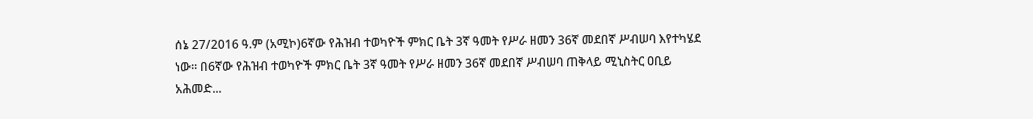ሰኔ 27/2016 ዓ.ም (አሚኮ)6ኛው የሕዝብ ተወካዮች ምክር ቤት 3ኛ ዓመት የሥራ ዘመን 36ኛ መደበኛ ሥብሠባ እየተካሄደ ነው፡፡ በ6ኛው የሕዝብ ተወካዮች ምክር ቤት 3ኛ ዓመት የሥራ ዘመን 36ኛ መደበኛ ሥብሠባ ጠቅላይ ሚኒስትር ዐቢይ አሕመድ...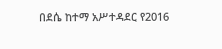በደሴ ከተማ አሥተዳደር የ2016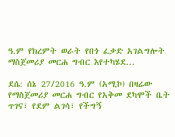ዓ.ም የክረምት ወራት የበጎ ፈቃድ አገልግሎት ማስጀመሪያ መርሐ ግብር እየተካሄደ...

ደሴ: ሰኔ 27/2016 ዓ.ም (አሚኮ) በዛሬው የማስጀመሪያ መርሐ ግብር የአቅመ ደካሞች ቤት ጥገና፣ የደም ልገሳ፣ የችግኝ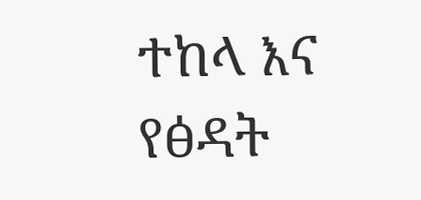ተከላ እና የፅዳት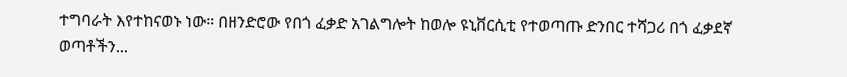ተግባራት እየተከናወኑ ነው። በዘንድሮው የበጎ ፈቃድ አገልግሎት ከወሎ ዩኒቨርሲቲ የተወጣጡ ድንበር ተሻጋሪ በጎ ፈቃደኛ ወጣቶችን...